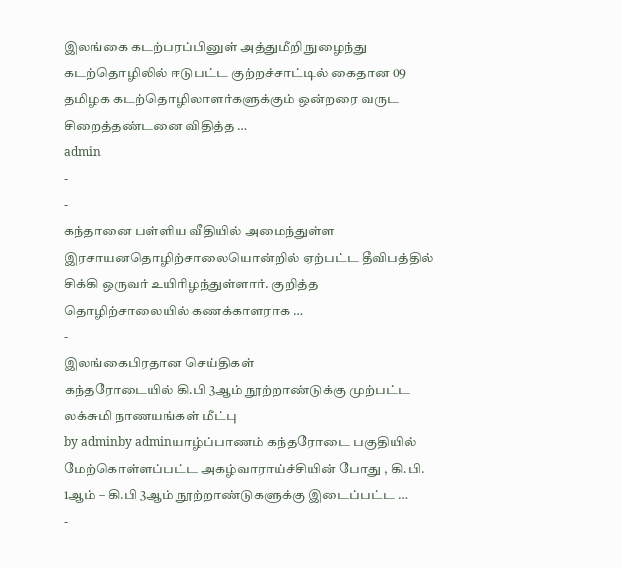இலங்கை கடற்பரப்பினுள் அத்துமீறி நுழைந்து கடற்தொழிலில் ஈடுபட்ட குற்றச்சாட்டில் கைதான 09 தமிழக கடற்தொழிலாளர்களுக்கும் ஒன்றரை வருட சிறைத்தண்டனை விதித்த …
admin
-
-
கந்தானை பள்ளிய வீதியில் அமைந்துள்ள இரசாயனதொழிற்சாலையொன்றில் ஏற்பட்ட தீவிபத்தில் சிக்கி ஒருவர் உயிரிழந்துள்ளார். குறித்த தொழிற்சாலையில் கணக்காளராக …
-
இலங்கைபிரதான செய்திகள்
கந்தரோடையில் கி.பி 3ஆம் நூற்றாண்டுக்கு முற்பட்ட லக்சுமி நாணயங்கள் மீட்பு
by adminby adminயாழ்ப்பாணம் கந்தரோடை பகுதியில் மேற்கொள்ளப்பட்ட அகழ்வாராய்ச்சியின் போது , கி.பி. 1ஆம் – கி.பி 3ஆம் நூற்றாண்டுகளுக்கு இடைப்பட்ட …
-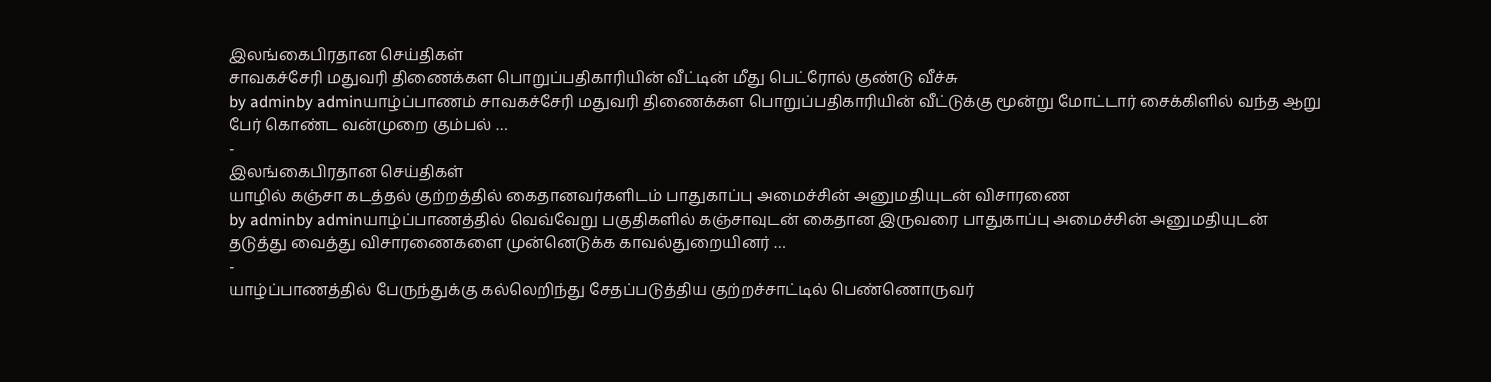இலங்கைபிரதான செய்திகள்
சாவகச்சேரி மதுவரி திணைக்கள பொறுப்பதிகாரியின் வீட்டின் மீது பெட்ரோல் குண்டு வீச்சு
by adminby adminயாழ்ப்பாணம் சாவகச்சேரி மதுவரி திணைக்கள பொறுப்பதிகாரியின் வீட்டுக்கு மூன்று மோட்டார் சைக்கிளில் வந்த ஆறு பேர் கொண்ட வன்முறை கும்பல் …
-
இலங்கைபிரதான செய்திகள்
யாழில் கஞ்சா கடத்தல் குற்றத்தில் கைதானவர்களிடம் பாதுகாப்பு அமைச்சின் அனுமதியுடன் விசாரணை
by adminby adminயாழ்ப்பாணத்தில் வெவ்வேறு பகுதிகளில் கஞ்சாவுடன் கைதான இருவரை பாதுகாப்பு அமைச்சின் அனுமதியுடன் தடுத்து வைத்து விசாரணைகளை முன்னெடுக்க காவல்துறையினர் …
-
யாழ்ப்பாணத்தில் பேருந்துக்கு கல்லெறிந்து சேதப்படுத்திய குற்றச்சாட்டில் பெண்ணொருவர்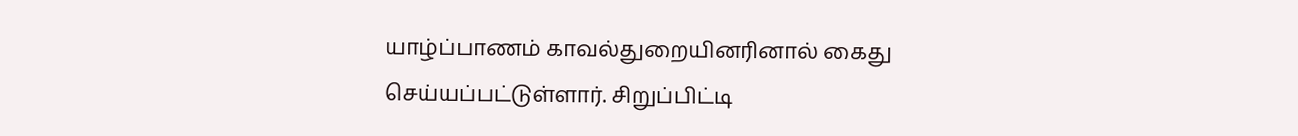யாழ்ப்பாணம் காவல்துறையினரினால் கைது செய்யப்பட்டுள்ளார். சிறுப்பிட்டி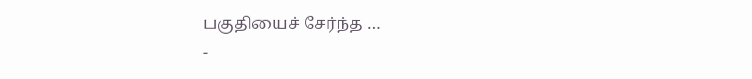பகுதியைச் சேர்ந்த …
-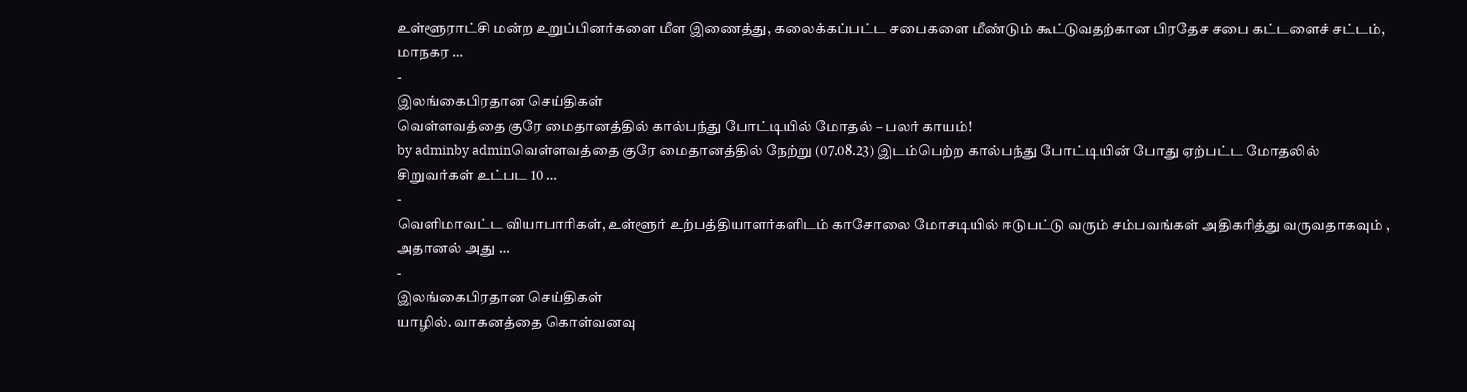உள்ளூராட்சி மன்ற உறுப்பினர்களை மீள இணைத்து, கலைக்கப்பட்ட சபைகளை மீண்டும் கூட்டுவதற்கான பிரதேச சபை கட்டளைச் சட்டம், மாநகர …
-
இலங்கைபிரதான செய்திகள்
வெள்ளவத்தை குரே மைதானத்தில் கால்பந்து போட்டியில் மோதல் – பலர் காயம்!
by adminby adminவெள்ளவத்தை குரே மைதானத்தில் நேற்று (07.08.23) இடம்பெற்ற கால்பந்து போட்டியின் போது ஏற்பட்ட மோதலில் சிறுவர்கள் உட்பட 10 …
-
வெளிமாவட்ட வியாபாரிகள், உள்ளூர் உற்பத்தியாளர்களிடம் காசோலை மோசடியில் ஈடுபட்டு வரும் சம்பவங்கள் அதிகரித்து வருவதாகவும் , அதானல் அது …
-
இலங்கைபிரதான செய்திகள்
யாழில். வாகனத்தை கொள்வனவு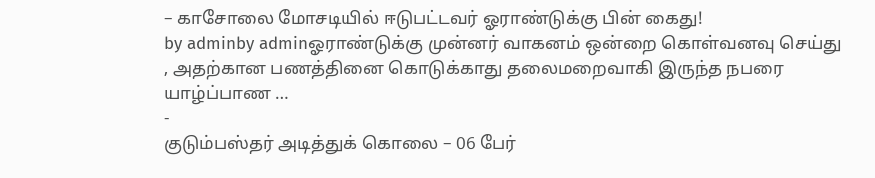– காசோலை மோசடியில் ஈடுபட்டவர் ஓராண்டுக்கு பின் கைது!
by adminby adminஓராண்டுக்கு முன்னர் வாகனம் ஒன்றை கொள்வனவு செய்து , அதற்கான பணத்தினை கொடுக்காது தலைமறைவாகி இருந்த நபரை யாழ்ப்பாண …
-
குடும்பஸ்தர் அடித்துக் கொலை – 06 பேர்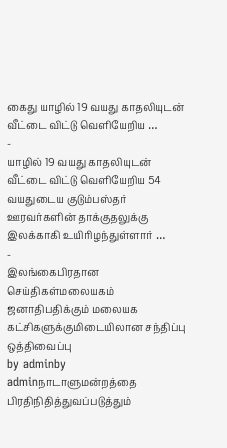கைது யாழில் 19 வயது காதலியுடன் வீட்டை விட்டு வெளியேறிய …
-
யாழில் 19 வயது காதலியுடன் வீட்டை விட்டு வெளியேறிய 54 வயதுடைய குடும்பஸ்தர் ஊரவர்களின் தாக்குதலுக்கு இலக்காகி உயிரிழந்துள்ளார் …
-
இலங்கைபிரதான செய்திகள்மலையகம்
ஜனாதிபதிக்கும் மலையக கட்சிகளுக்குமிடையிலான சந்திப்பு ஒத்திவைப்பு
by adminby adminநாடாளுமன்றத்தை பிரதிநிதித்துவப்படுத்தும்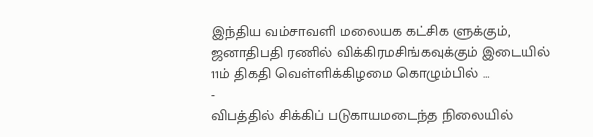இந்திய வம்சாவளி மலையக கட்சிக ளுக்கும், ஜனாதிபதி ரணில் விக்கிரமசிங்கவுக்கும் இடையில் 11ம் திகதி வெள்ளிக்கிழமை கொழும்பில் …
-
விபத்தில் சிக்கிப் படுகாயமடைந்த நிலையில்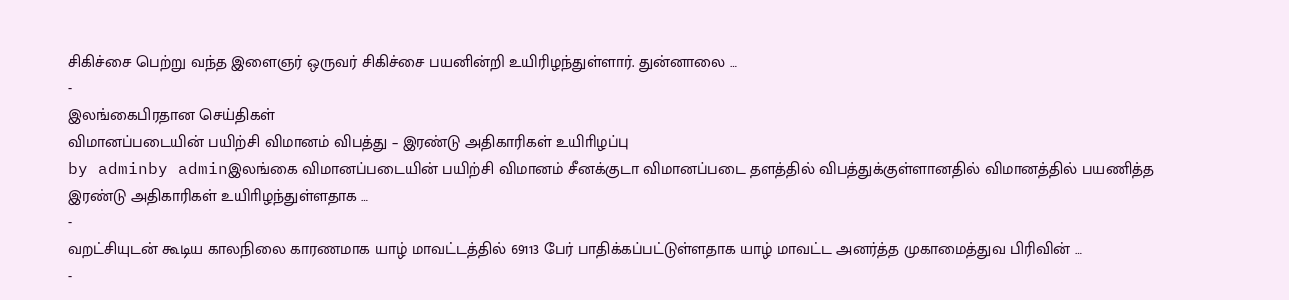சிகிச்சை பெற்று வந்த இளைஞர் ஒருவர் சிகிச்சை பயனின்றி உயிரிழந்துள்ளார். துன்னாலை …
-
இலங்கைபிரதான செய்திகள்
விமானப்படையின் பயிற்சி விமானம் விபத்து – இரண்டு அதிகாரிகள் உயிாிழப்பு
by adminby adminஇலங்கை விமானப்படையின் பயிற்சி விமானம் சீனக்குடா விமானப்படை தளத்தில் விபத்துக்குள்ளானதில் விமானத்தில் பயணித்த இரண்டு அதிகாரிகள் உயிாிழந்துள்ளதாக …
-
வறட்சியுடன் கூடிய காலநிலை காரணமாக யாழ் மாவட்டத்தில் 69113 பேர் பாதிக்கப்பட்டுள்ளதாக யாழ் மாவட்ட அனர்த்த முகாமைத்துவ பிரிவின் …
-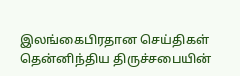இலங்கைபிரதான செய்திகள்
தென்னிந்திய திருச்சபையின்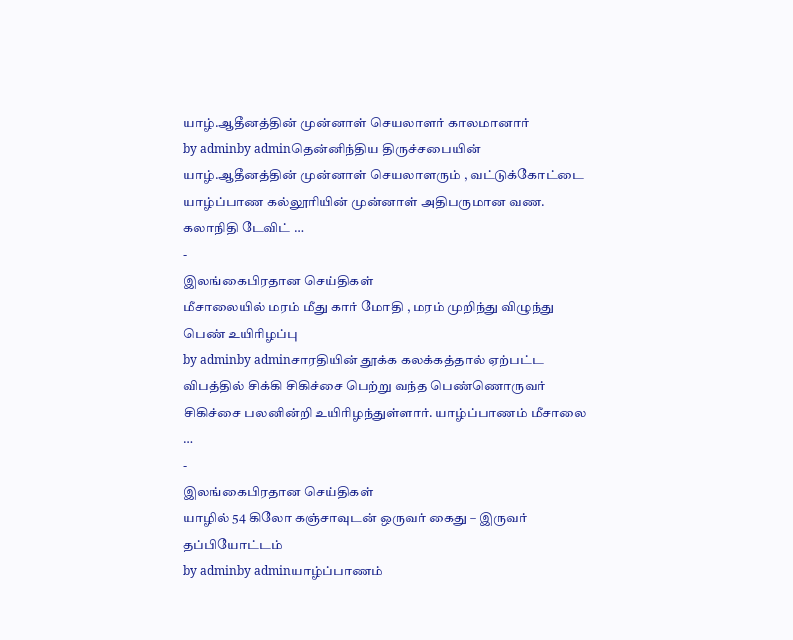யாழ்.ஆதீனத்தின் முன்னாள் செயலாளர் காலமானார்
by adminby adminதென்னிந்திய திருச்சபையின் யாழ்.ஆதீனத்தின் முன்னாள் செயலாளரும் , வட்டுக்கோட்டை யாழ்ப்பாண கல்லூரியின் முன்னாள் அதிபருமான வண. கலாநிதி டேவிட் …
-
இலங்கைபிரதான செய்திகள்
மீசாலையில் மரம் மீது கார் மோதி , மரம் முறிந்து விழுந்து பெண் உயிரிழப்பு
by adminby adminசாரதியின் தூக்க கலக்கத்தால் ஏற்பட்ட விபத்தில் சிக்கி சிகிச்சை பெற்று வந்த பெண்ணொருவர் சிகிச்சை பலனின்றி உயிரிழந்துள்ளார். யாழ்ப்பாணம் மீசாலை …
-
இலங்கைபிரதான செய்திகள்
யாழில் 54 கிலோ கஞ்சாவுடன் ஒருவர் கைது – இருவர் தப்பியோட்டம்
by adminby adminயாழ்ப்பாணம்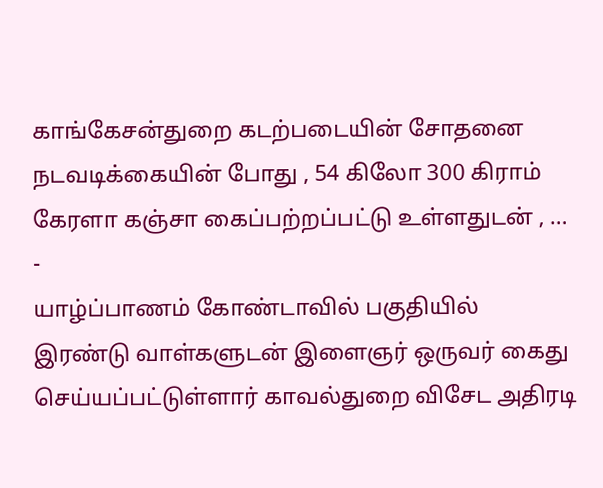காங்கேசன்துறை கடற்படையின் சோதனை நடவடிக்கையின் போது , 54 கிலோ 300 கிராம் கேரளா கஞ்சா கைப்பற்றப்பட்டு உள்ளதுடன் , …
-
யாழ்ப்பாணம் கோண்டாவில் பகுதியில் இரண்டு வாள்களுடன் இளைஞர் ஒருவர் கைது செய்யப்பட்டுள்ளார் காவல்துறை விசேட அதிரடி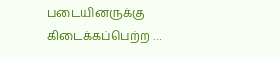படையினருக்கு கிடைக்கப்பெற்ற …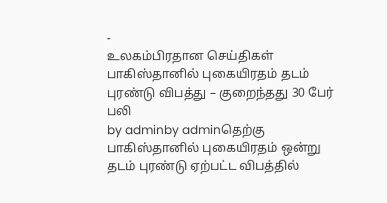-
உலகம்பிரதான செய்திகள்
பாகிஸ்தானில் புகையிரதம் தடம் புரண்டு விபத்து – குறைந்தது 30 பேர் பலி
by adminby adminதெற்கு பாகிஸ்தானில் புகையிரதம் ஒன்று தடம் புரண்டு ஏற்பட்ட விபத்தில்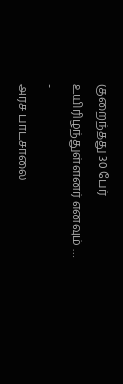குறைந்தது 30 பேர் உயிரிழந்துள்ளனர் எனவும் …
-
அரச பாடசாலை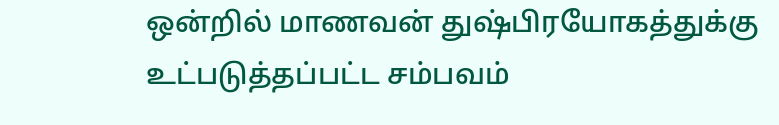ஒன்றில் மாணவன் துஷ்பிரயோகத்துக்கு உட்படுத்தப்பட்ட சம்பவம்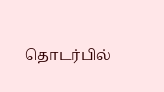தொடர்பில்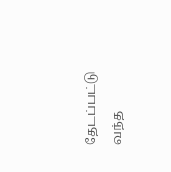தேடப்பட்டு வந்த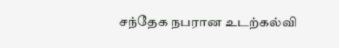சந்தேக நபரான உடற்கல்வி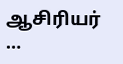ஆசிரியர் …